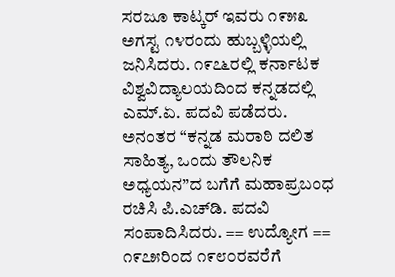ಸರಜೂ ಕಾಟ್ಕರ್ ಇವರು ೧೯೫೩ ಅಗಸ್ಟ ೧೪ರಂದು ಹುಬ್ಬಳ್ಳಿಯಲ್ಲಿ ಜನಿಸಿದರು. ೧೯೭೬ರಲ್ಲಿ ಕರ್ನಾಟಕ ವಿಶ್ವವಿದ್ಯಾಲಯದಿಂದ ಕನ್ನಡದಲ್ಲಿ ಎಮ್.ಏ. ಪದವಿ ಪಡೆದರು. ಅನಂತರ “ಕನ್ನಡ ಮರಾಠಿ ದಲಿತ ಸಾಹಿತ್ಯ, ಒಂದು ತೌಲನಿಕ ಅಧ್ಯಯನ”ದ ಬಗೆಗೆ ಮಹಾಪ್ರಬಂಧ ರಚಿಸಿ ಪಿ.ಎಚ್‍ಡಿ. ಪದವಿ ಸಂಪಾದಿಸಿದರು. == ಉದ್ಯೋಗ == ೧೯೭೫ರಿಂದ ೧೯೮೦ರವರೆಗೆ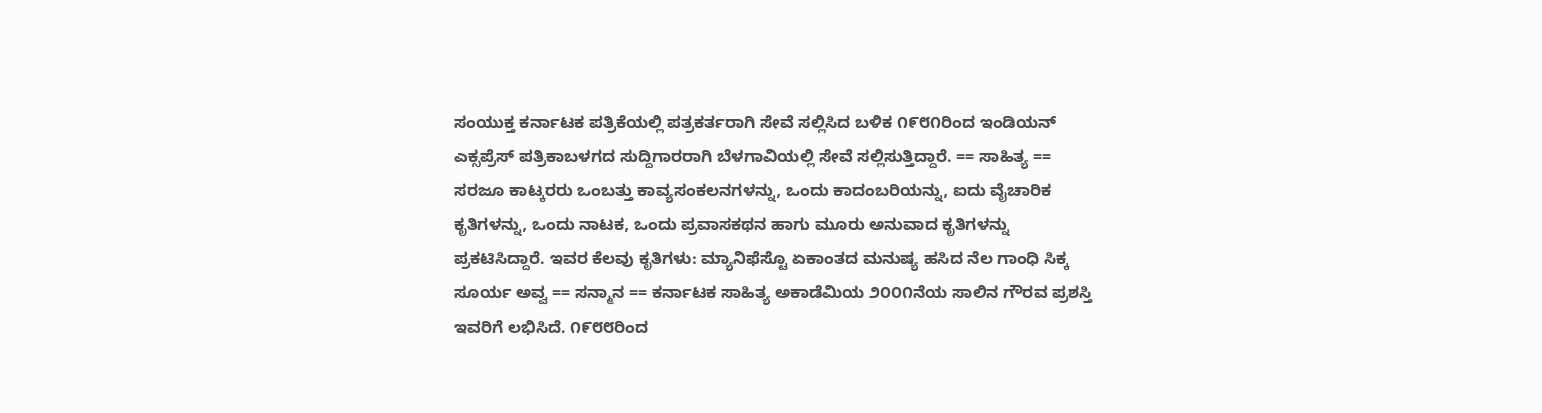ಸಂಯುಕ್ತ ಕರ್ನಾಟಕ ಪತ್ರಿಕೆಯಲ್ಲಿ ಪತ್ರಕರ್ತರಾಗಿ ಸೇವೆ ಸಲ್ಲಿಸಿದ ಬಳಿಕ ೧೯೮೧ರಿಂದ ಇಂಡಿಯನ್ ಎಕ್ಸಪ್ರೆಸ್ ಪತ್ರಿಕಾಬಳಗದ ಸುದ್ದಿಗಾರರಾಗಿ ಬೆಳಗಾವಿಯಲ್ಲಿ ಸೇವೆ ಸಲ್ಲಿಸುತ್ತಿದ್ದಾರೆ. == ಸಾಹಿತ್ಯ == ಸರಜೂ ಕಾಟ್ಕರರು ಒಂಬತ್ತು ಕಾವ್ಯಸಂಕಲನಗಳನ್ನು, ಒಂದು ಕಾದಂಬರಿಯನ್ನು, ಐದು ವೈಚಾರಿಕ ಕೃತಿಗಳನ್ನು, ಒಂದು ನಾಟಕ, ಒಂದು ಪ್ರವಾಸಕಥನ ಹಾಗು ಮೂರು ಅನುವಾದ ಕೃತಿಗಳನ್ನು ಪ್ರಕಟಿಸಿದ್ದಾರೆ. ಇವರ ಕೆಲವು ಕೃತಿಗಳು: ಮ್ಯಾನಿಫೆಸ್ಟೊ ಏಕಾಂತದ ಮನುಷ್ಯ ಹಸಿದ ನೆಲ ಗಾಂಧಿ ಸಿಕ್ಕ ಸೂರ್ಯ ಅವ್ವ == ಸನ್ಮಾನ == ಕರ್ನಾಟಕ ಸಾಹಿತ್ಯ ಅಕಾಡೆಮಿಯ ೨೦೦೧ನೆಯ ಸಾಲಿನ ಗೌರವ ಪ್ರಶಸ್ತಿ ಇವರಿಗೆ ಲಭಿಸಿದೆ. ೧೯೮೮ರಿಂದ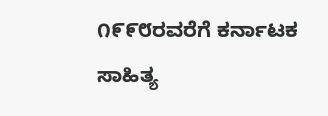೧೯೯೮ರವರೆಗೆ ಕರ್ನಾಟಕ ಸಾಹಿತ್ಯ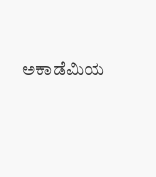ಅಕಾಡೆಮಿಯ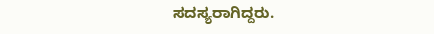ಸದಸ್ಯರಾಗಿದ್ದರು.